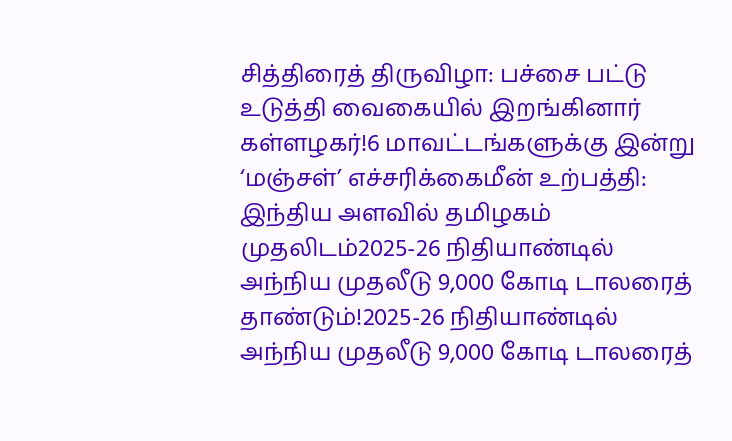சித்திரைத் திருவிழா: பச்சை பட்டு உடுத்தி வைகையில் இறங்கினார் கள்ளழகர்!6 மாவட்டங்களுக்கு இன்று ‘மஞ்சள்’ எச்சரிக்கைமீன் உற்பத்தி: இந்திய அளவில் தமிழகம் முதலிடம்2025-26 நிதியாண்டில் அந்நிய முதலீடு 9,000 கோடி டாலரைத் தாண்டும்!2025-26 நிதியாண்டில் அந்நிய முதலீடு 9,000 கோடி டாலரைத்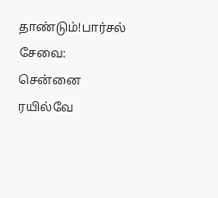தாண்டும்!பார்சல் சேவை: சென்னை ரயில்வே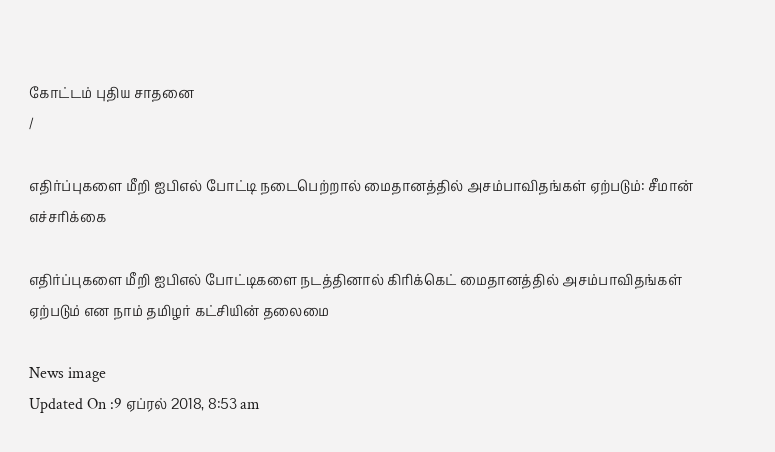கோட்டம் புதிய சாதனை
/

எதிர்ப்புகளை மீறி ஐபிஎல் போட்டி நடைபெற்றால் மைதானத்தில் அசம்பாவிதங்கள் ஏற்படும்: சீமான் எச்சரிக்கை

எதிர்ப்புகளை மீறி ஐபிஎல் போட்டிகளை நடத்தினால் கிரிக்கெட் மைதானத்தில் அசம்பாவிதங்கள் ஏற்படும் என நாம் தமிழர் கட்சியின் தலைமை

News image
Updated On :9 ஏப்ரல் 2018, 8:53 am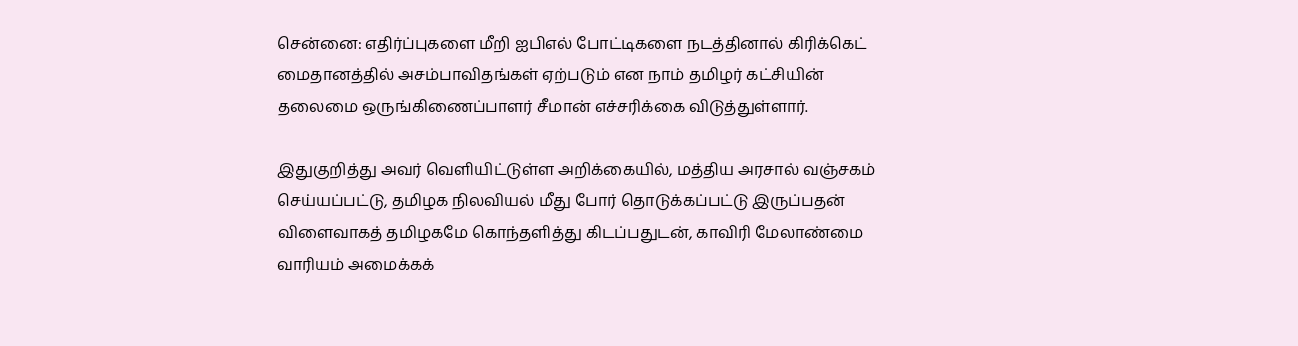சென்னை: எதிர்ப்புகளை மீறி ஐபிஎல் போட்டிகளை நடத்தினால் கிரிக்கெட் மைதானத்தில் அசம்பாவிதங்கள் ஏற்படும் என நாம் தமிழர் கட்சியின் தலைமை ஒருங்கிணைப்பாளர் சீமான் எச்சரிக்கை விடுத்துள்ளார்.

இதுகுறித்து அவர் வெளியிட்டுள்ள அறிக்கையில், மத்திய அரசால் வஞ்சகம் செய்யப்பட்டு, தமிழக நிலவியல் மீது போர் தொடுக்கப்பட்டு இருப்பதன் விளைவாகத் தமிழகமே கொந்தளித்து கிடப்பதுடன், காவிரி மேலாண்மை வாரியம் அமைக்கக்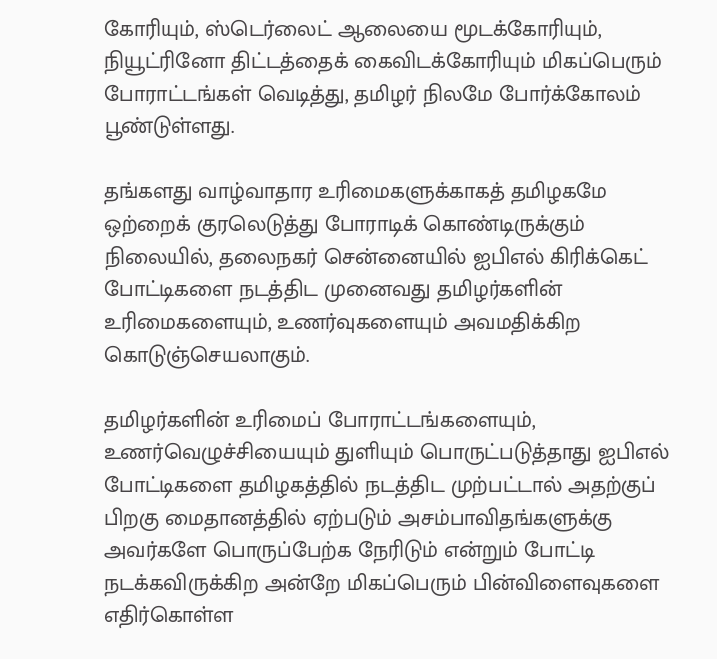கோரியும், ஸ்டெர்லைட் ஆலையை மூடக்கோரியும், நியூட்ரினோ திட்டத்தைக் கைவிடக்கோரியும் மிகப்பெரும் போராட்டங்கள் வெடித்து, தமிழர் நிலமே போர்க்கோலம் பூண்டுள்ளது.

தங்களது வாழ்வாதார உரிமைகளுக்காகத் தமிழகமே ஒற்றைக் குரலெடுத்து போராடிக் கொண்டிருக்கும் நிலையில், தலைநகர் சென்னையில் ஐபிஎல் கிரிக்கெட் போட்டிகளை நடத்திட முனைவது தமிழர்களின் உரிமைகளையும், உணர்வுகளையும் அவமதிக்கிற கொடுஞ்செயலாகும்.

தமிழர்களின் உரிமைப் போராட்டங்களையும், உணர்வெழுச்சியையும் துளியும் பொருட்படுத்தாது ஐபிஎல் போட்டிகளை தமிழகத்தில் நடத்திட முற்பட்டால் அதற்குப் பிறகு மைதானத்தில் ஏற்படும் அசம்பாவிதங்களுக்கு அவர்களே பொருப்பேற்க நேரிடும் என்றும் போட்டி நடக்கவிருக்கிற அன்றே மிகப்பெரும் பின்விளைவுகளை எதிர்கொள்ள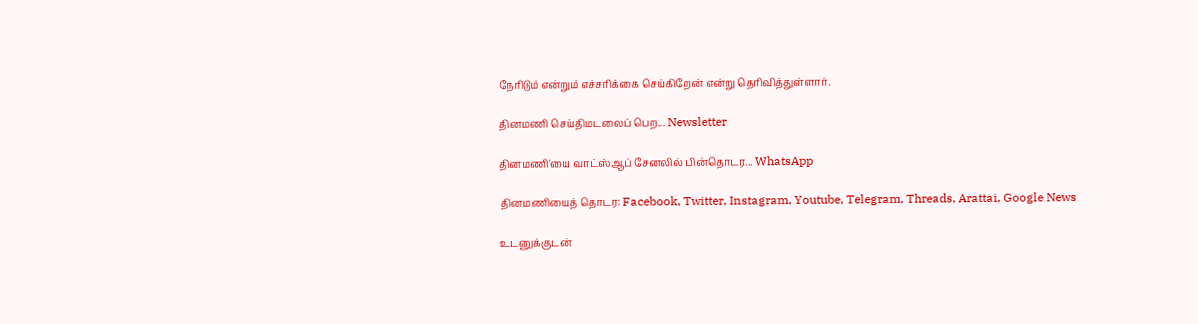நேரிடும் என்றும் எச்சரிக்கை செய்கிறேன் என்று தெரிவித்துள்ளார்.

தினமணி செய்திமடலைப் பெற... Newsletter

தினமணி'யை வாட்ஸ்ஆப் சேனலில் பின்தொடர... WhatsApp

தினமணியைத் தொடர: Facebook, Twitter, Instagram, Youtube, Telegram, Threads, Arattai, Google News

உடனுக்குடன்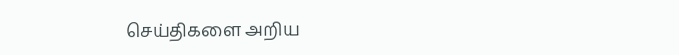செய்திகளை அறிய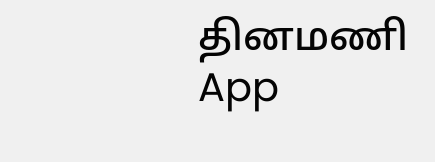தினமணி App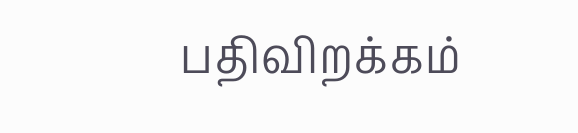பதிவிறக்கம்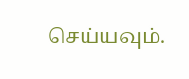செய்யவும்.